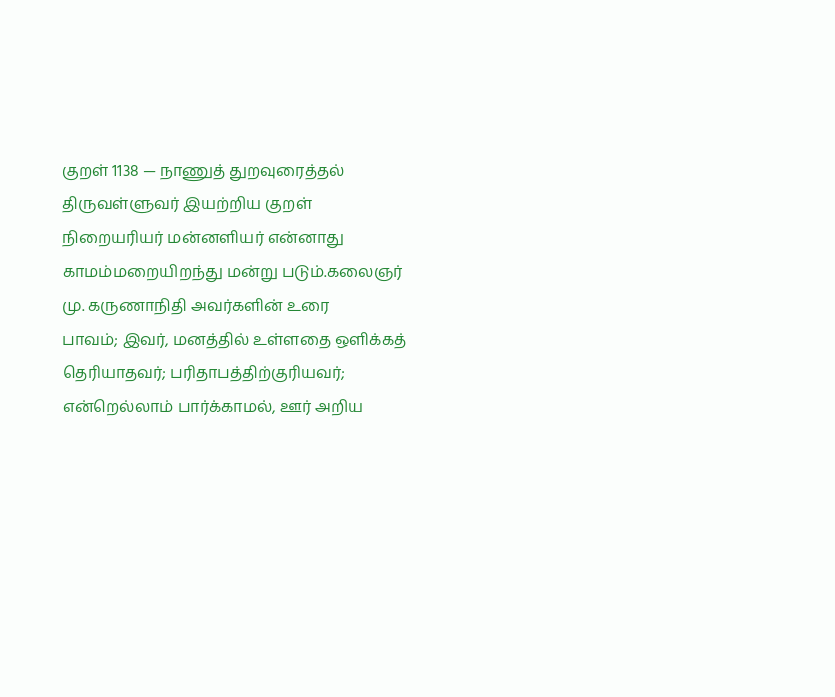குறள் 1138 — நாணுத் துறவுரைத்தல்
திருவள்ளுவர் இயற்றிய குறள்
நிறையரியர் மன்னளியர் என்னாது காமம்மறையிறந்து மன்று படும்.கலைஞர் மு. கருணாநிதி அவர்களின் உரை
பாவம்; இவர், மனத்தில் உள்ளதை ஒளிக்கத் தெரியாதவர்; பரிதாபத்திற்குரியவர்; என்றெல்லாம் பார்க்காமல், ஊர் அறிய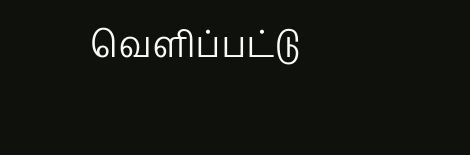வெளிப்பட்டு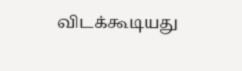விடக்கூடியது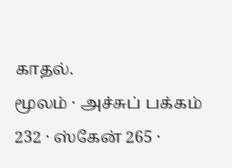காதல்.
மூலம் · அச்சுப் பக்கம் 232 · ஸ்கேன் 265 ·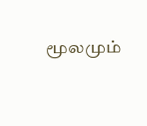மூலமும்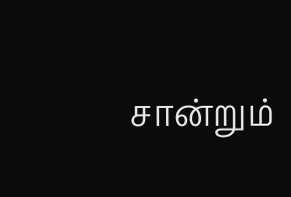சான்றும்